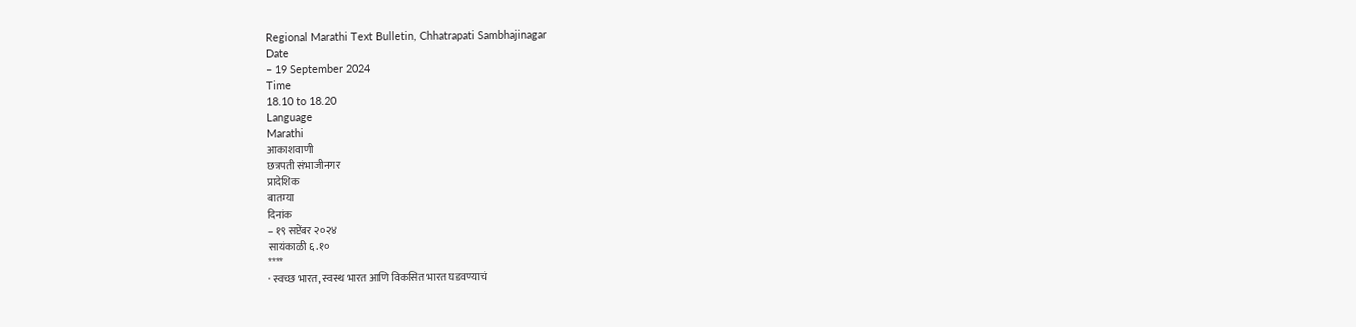Regional Marathi Text Bulletin, Chhatrapati Sambhajinagar
Date
– 19 September 2024
Time
18.10 to 18.20
Language
Marathi
आकाशवाणी
छत्रपती संभाजीनगर
प्रादेशिक
बातम्या
दिनांक
– १९ सप्टेंबर २०२४
सायंकाळी ६.१०
****
· स्वच्छ भारत, स्वस्थ भारत आणि विकसित भारत घडवण्याचं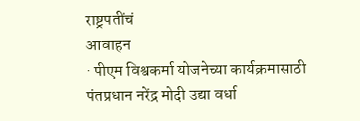राष्ट्रपतींचं
आवाहन
· पीएम विश्वकर्मा योजनेच्या कार्यक्रमासाठी पंतप्रधान नरेंद्र मोदी उद्या वर्धा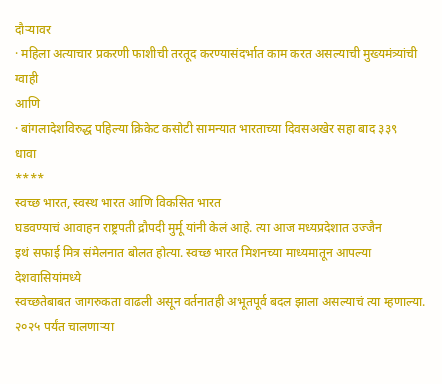दौऱ्यावर
· महिला अत्याचार प्रकरणी फाशीची तरतूद करण्यासंदर्भात काम करत असल्याची मुख्यमंत्र्यांची
ग्वाही
आणि
· बांगलादेशविरुद्ध पहिल्या क्रिकेट कसोटी सामन्यात भारताच्या दिवसअखेर सहा बाद ३३९
धावा
****
स्वच्छ भारत, स्वस्थ भारत आणि विकसित भारत
घडवण्याचं आवाहन राष्ट्रपती द्रौपदी मुर्मू यांनी केलं आहे. त्या आज मध्यप्रदेशात उज्जैन
इथं सफाई मित्र संमेलनात बोलत होत्या. स्वच्छ भारत मिशनच्या माध्यमातून आपल्या देशवासियांमध्ये
स्वच्छतेबाबत जागरुकता वाढली असून वर्तनातही अभूतपूर्व बदल झाला असल्याचं त्या म्हणाल्या.
२०२५ पर्यंत चालणाऱ्या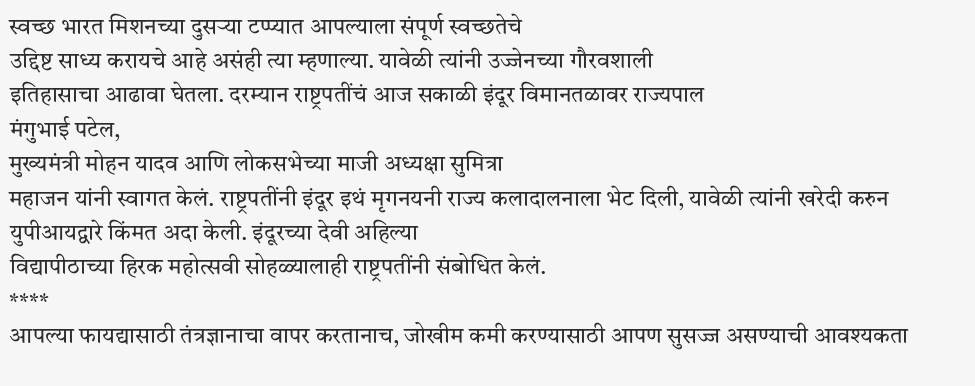स्वच्छ भारत मिशनच्या दुसऱ्या टप्प्यात आपल्याला संपूर्ण स्वच्छतेचे
उद्दिष्ट साध्य करायचे आहे असंही त्या म्हणाल्या. यावेळी त्यांनी उज्जेनच्या गौरवशाली
इतिहासाचा आढावा घेतला. दरम्यान राष्ट्रपतींचं आज सकाळी इंदूर विमानतळावर राज्यपाल
मंगुभाई पटेल,
मुख्यमंत्री मोहन यादव आणि लोकसभेच्या माजी अध्यक्षा सुमित्रा
महाजन यांनी स्वागत केलं. राष्ट्रपतींनी इंदूर इथं मृगनयनी राज्य कलादालनाला भेट दिली, यावेळी त्यांनी खरेदी करुन युपीआयद्वारे किंमत अदा केली. इंदूरच्या देवी अहिल्या
विद्यापीठाच्या हिरक महोत्सवी सोहळ्यालाही राष्ट्रपतींनी संबोधित केलं.
****
आपल्या फायद्यासाठी तंत्रज्ञानाचा वापर करतानाच, जोखीम कमी करण्यासाठी आपण सुसज्ज असण्याची आवश्यकता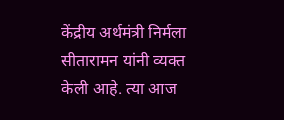केंद्रीय अर्थमंत्री निर्मला
सीतारामन यांनी व्यक्त केली आहे. त्या आज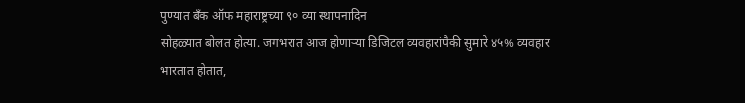पुण्यात बँक ऑफ महाराष्ट्रच्या ९० व्या स्थापनादिन
सोहळ्यात बोलत होत्या. जगभरात आज होणाऱ्या डिजिटल व्यवहारांपैकी सुमारे ४५% व्यवहार
भारतात होतात,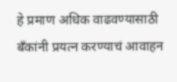हे प्रमाण अधिक वाढवण्यासाठी बँकांनी प्रयत्न करण्याचं आवाहन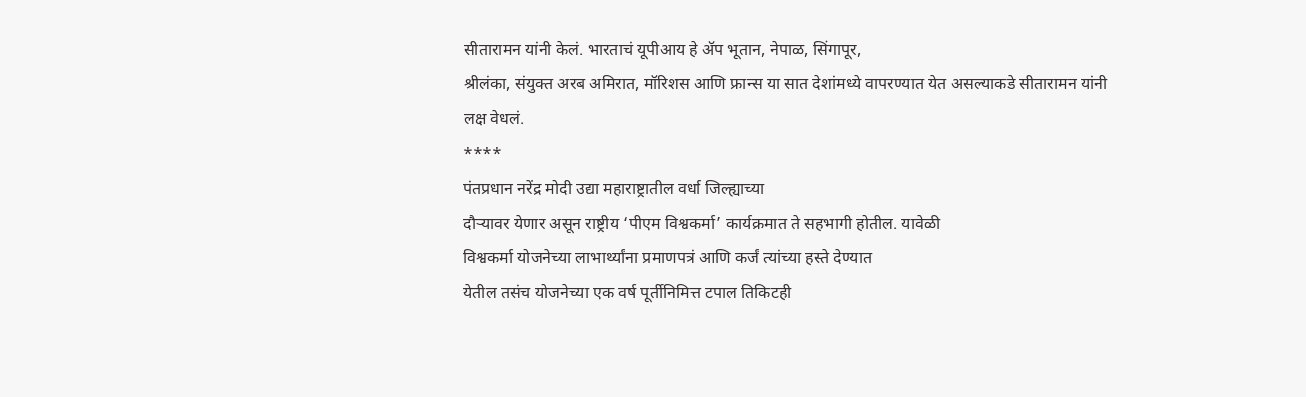सीतारामन यांनी केलं. भारताचं यूपीआय हे ॲप भूतान, नेपाळ, सिंगापूर,
श्रीलंका, संयुक्त अरब अमिरात, मॉरिशस आणि फ्रान्स या सात देशांमध्ये वापरण्यात येत असल्याकडे सीतारामन यांनी
लक्ष वेधलं.
****
पंतप्रधान नरेंद्र मोदी उद्या महाराष्ट्रातील वर्धा जिल्ह्याच्या
दौऱ्यावर येणार असून राष्ट्रीय ‘पीएम विश्वकर्मा’ कार्यक्रमात ते सहभागी होतील. यावेळी
विश्वकर्मा योजनेच्या लाभार्थ्यांना प्रमाणपत्रं आणि कर्जं त्यांच्या हस्ते देण्यात
येतील तसंच योजनेच्या एक वर्ष पूर्तीनिमित्त टपाल तिकिटही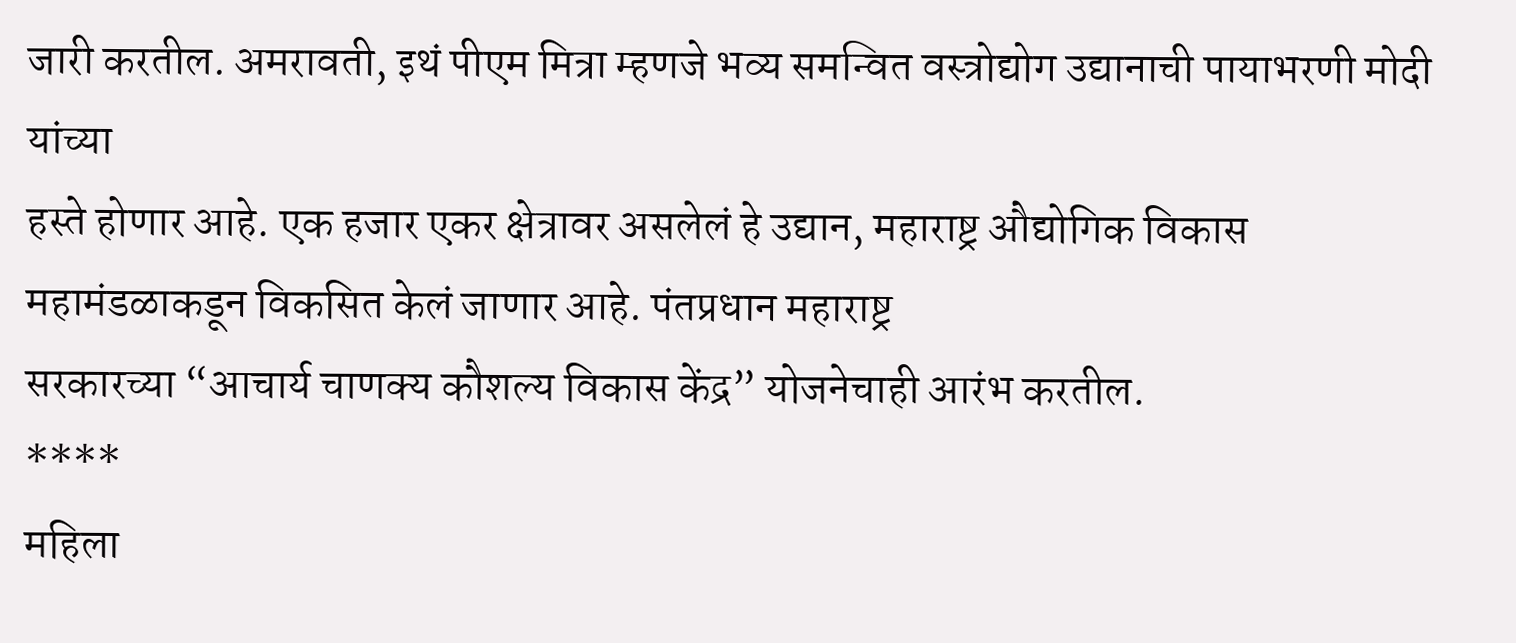जारी करतील. अमरावती, इथं पीएम मित्रा म्हणजे भव्य समन्वित वस्त्रोद्योग उद्यानाची पायाभरणी मोदी यांच्या
हस्ते होणार आहे. एक हजार एकर क्षेत्रावर असलेलं हे उद्यान, महाराष्ट्र औद्योगिक विकास महामंडळाकडून विकसित केलं जाणार आहे. पंतप्रधान महाराष्ट्र
सरकारच्या “आचार्य चाणक्य कौशल्य विकास केंद्र” योजनेचाही आरंभ करतील.
****
महिला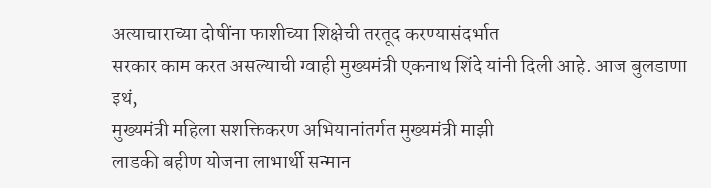अत्याचाराच्या दोषींना फाशीच्या शिक्षेची तरतूद करण्यासंदर्भात
सरकार काम करत असल्याची ग्वाही मुख्यमंत्री एकनाथ शिंदे यांनी दिली आहे. आज बुलडाणा
इथं,
मुख्यमंत्री महिला सशक्तिकरण अभियानांतर्गत मुख्यमंत्री माझी
लाडकी बहीण योजना लाभार्थी सन्मान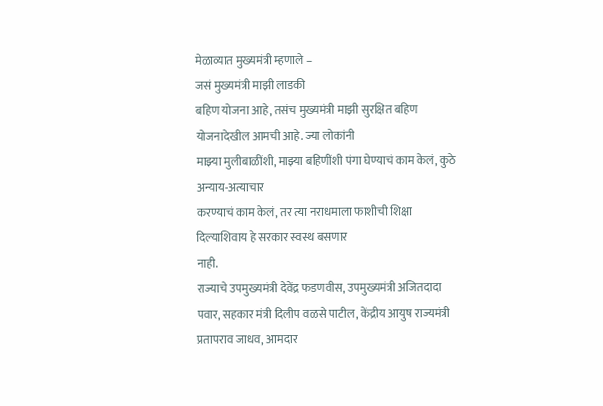मेळाव्यात मुख्यमंत्री म्हणाले –
जसं मुख्यमंत्री माझी लाडकी
बहिण योजना आहे, तसंच मुख्यमंत्री माझी सुरक्षित बहिण योजनादेखील आमची आहे. ज्या लोकांनी
माझ्या मुलीबाळींशी, माझ्या बहिणींशी पंगा घेण्याचं काम केलं, कुठे अन्याय-अत्याचार
करण्याचं काम केलं, तर त्या नराधमाला फाशीची शिक्षा दिल्याशिवाय हे सरकार स्वस्थ बसणार
नाही.
राज्याचे उपमुख्यमंत्री देवेंद्र फडणवीस, उपमुख्यमंत्री अजितदादा पवार, सहकार मंत्री दिलीप वळसे पाटील, केंद्रीय आयुष राज्यमंत्री प्रतापराव जाधव, आमदार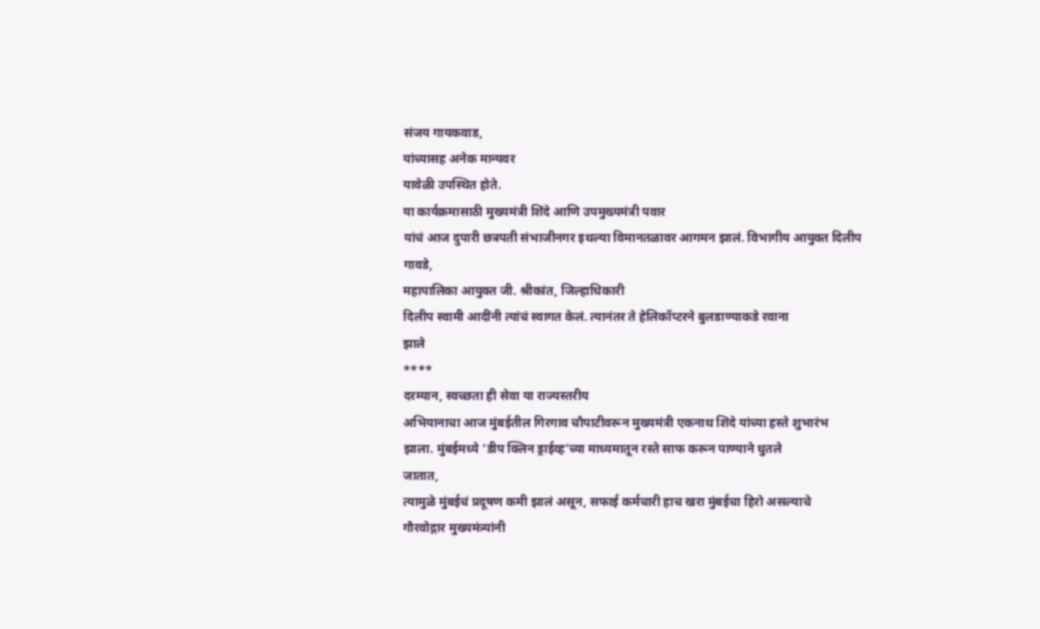संजय गायकवाड,
यांच्यासह अनेक मान्यवर
यावेळी उपस्थित होते.
या कार्यक्रमासाठी मुख्यमंत्री शिंदे आणि उपमुख्यमंत्री पवार
यांचं आज दुपारी छत्रपती संभाजीनगर इथल्या विमानतळावर आगमन झालं. विभागीय आयुक्त दिलीप
गावडे,
महापालिका आयुक्त जी. श्रीकांत, जिल्हाधिकारी
दिलीप स्वामी आदींनी त्यांचं स्वागत केलं. त्यानंतर ते हेलिकॉप्टरने बुलडाण्याकडे रवाना
झाले
****
दरम्यान, स्वच्छता ही सेवा या राज्यस्तरीय
अभियानाचा आज मुंबईतील गिरगाव चौपाटीवरून मुख्यमंत्री एकनाथ शिंदे यांच्या हस्ते शुभारंभ
झाला. मुंबईमध्ये ‘डीप क्लिन ड्राईव्ह’च्या माध्यमातून रस्ते साफ करून पाण्याने धुतले
जातात,
त्यामुळे मुंबईचं प्रदूषण कमी झालं असून, सफाई कर्मचारी हाच खरा मुंबईचा हिरो असल्याचे
गौरवोद्गार मुख्यमंत्र्यांनी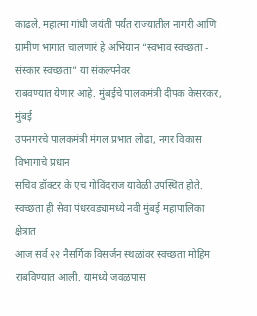काढले. महात्मा गांधी जयंती पर्यंत राज्यातील नागरी आणि
ग्रामीण भागात चालणारं हे अभियान “स्वभाव स्वच्छता - संस्कार स्वच्छता” या संकल्पनेवर
राबवण्यात येणार आहे. मुंबईचे पालकमंत्री दीपक केसरकर, मुंबई
उपनगरचे पालकमंत्री मंगल प्रभात लोढा, नगर विकास विभागाचे प्रधान
सचिव डॉक्टर के एच गोविंदराज यावेळी उपस्थित होते.
स्वच्छता ही सेवा पंधरवड्यामध्ये नवी मुंबई महापालिका क्षेत्रात
आज सर्व २२ नैसर्गिक विसर्जन स्थळांवर स्वच्छता मोहिम राबविण्यात आली. यामध्ये जवळपास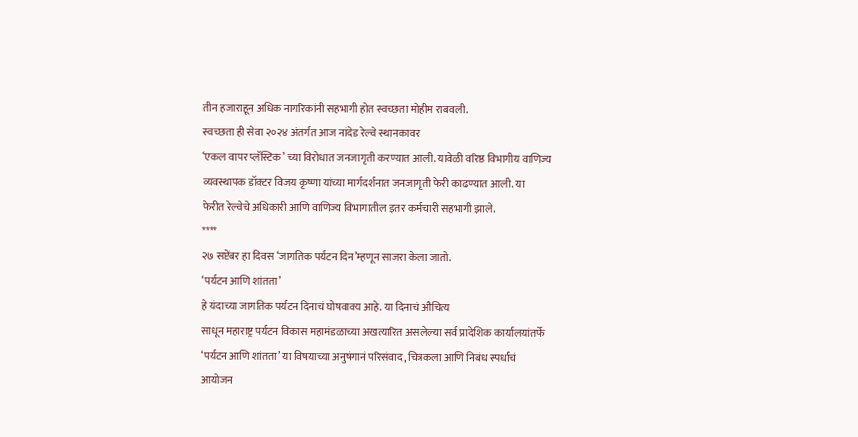तीन हजाराहून अधिक नागरिकांनी सहभागी होत स्वच्छता मोहीम राबवली.
स्वच्छता ही सेवा २०२४ अंतर्गत आज नांदेड रेल्वे स्थानकावर
‘एकल वापर प्लॅस्टिक’ च्या विरोधात जनजागृती करण्यात आली. यावेळी वरिष्ठ विभागीय वाणिज्य
व्यवस्थापक डॉक्टर विजय कृष्णा यांच्या मार्गदर्शनात जनजागृती फेरी काढण्यात आली. या
फेरीत रेल्वेचे अधिकारी आणि वाणिज्य विभागातील इतर कर्मचारी सहभागी झाले.
****
२७ सप्टेंबर हा दिवस ‘जागतिक पर्यटन दिन’म्हणून साजरा केला जातो.
‘पर्यटन आणि शांतता’
हे यंदाच्या जागतिक पर्यटन दिनाचं घोषवाक्य आहे. या दिनाचं औचित्य
साधून महाराष्ट्र पर्यटन विकास महामंडळाच्या अखत्यारित असलेल्या सर्व प्रादेशिक कार्यालयांतर्फे
‘पर्यटन आणि शांतता’ या विषयाच्या अनुषंगानं परिसंवाद, चित्रकला आणि निबंध स्पर्धांचं
आयोजन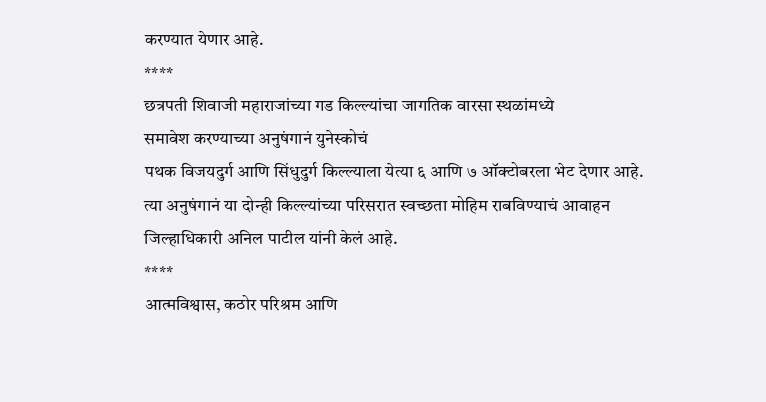करण्यात येणार आहे.
****
छत्रपती शिवाजी महाराजांच्या गड किल्ल्यांचा जागतिक वारसा स्थळांमध्ये
समावेश करण्याच्या अनुषंगानं युनेस्कोचं
पथक विजयदुर्ग आणि सिंधुदुर्ग किल्ल्याला येत्या ६ आणि ७ ऑक्टोबरला भेट देणार आहे.
त्या अनुषंगानं या दोन्ही किल्ल्यांच्या परिसरात स्वच्छता मोहिम राबविण्याचं आवाहन
जिल्हाधिकारी अनिल पाटील यांनी केलं आहे.
****
आत्मविश्वास, कठोर परिश्रम आणि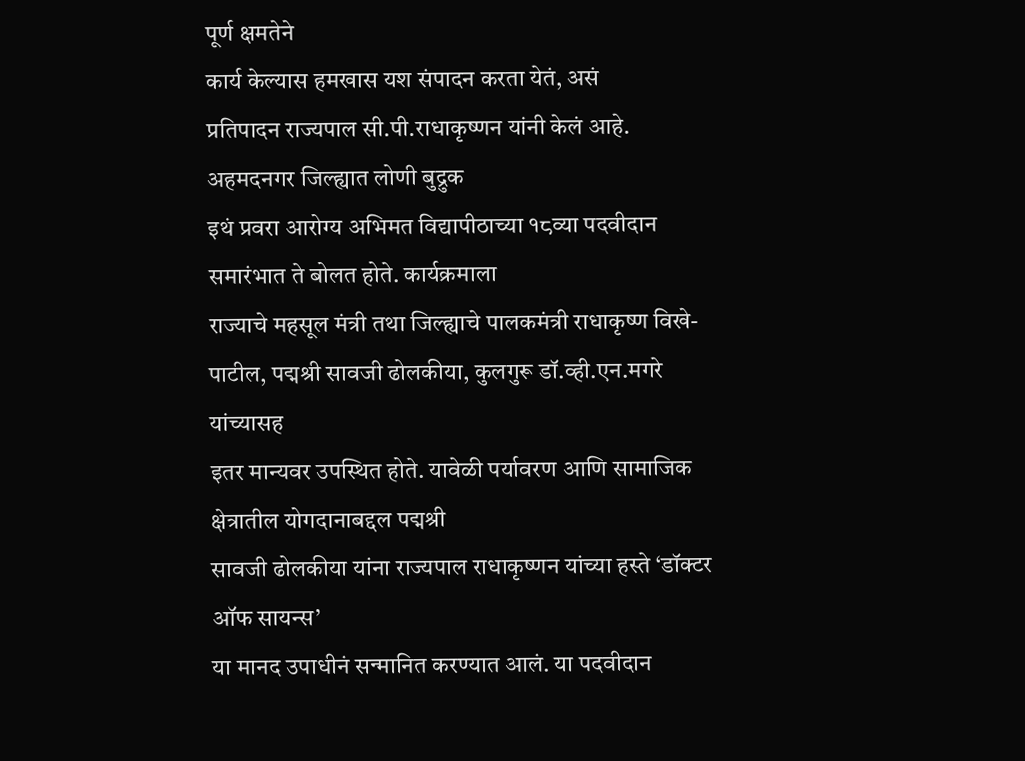पूर्ण क्षमतेने
कार्य केल्यास हमखास यश संपादन करता येतं, असं
प्रतिपादन राज्यपाल सी.पी.राधाकृष्णन यांनी केलं आहे. अहमदनगर जिल्ह्यात लोणी बुद्रुक
इथं प्रवरा आरोग्य अभिमत विद्यापीठाच्या १८व्या पदवीदान समारंभात ते बोलत होते. कार्यक्रमाला
राज्याचे महसूल मंत्री तथा जिल्ह्याचे पालकमंत्री राधाकृष्ण विखे-पाटील, पद्मश्री सावजी ढोलकीया, कुलगुरू डॉ.व्ही.एन.मगरे यांच्यासह
इतर मान्यवर उपस्थित होते. यावेळी पर्यावरण आणि सामाजिक क्षेत्रातील योगदानाबद्दल पद्मश्री
सावजी ढोलकीया यांना राज्यपाल राधाकृष्णन यांच्या हस्ते ‘डॉक्टर
ऑफ सायन्स’
या मानद उपाधीनं सन्मानित करण्यात आलं. या पदवीदान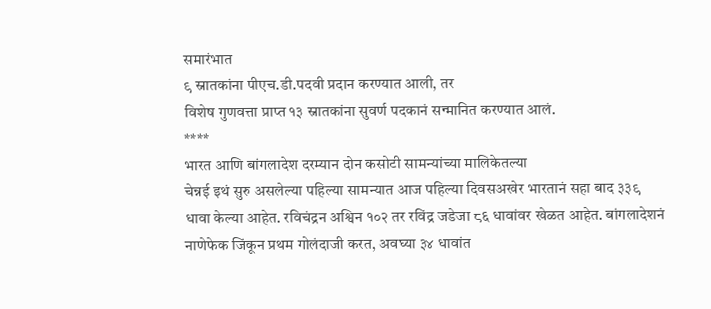समारंभात
९ स्नातकांना पीएच.डी.पदवी प्रदान करण्यात आली, तर
विशेष गुणवत्ता प्राप्त १३ स्नातकांना सुवर्ण पदकानं सन्मानित करण्यात आलं.
****
भारत आणि बांगलादेश दरम्यान दोन कसोटी सामन्यांच्या मालिकेतल्या
चेन्नई इथं सुरु असलेल्या पहिल्या सामन्यात आज पहिल्या दिवसअखेर भारतानं सहा बाद ३३९
धावा केल्या आहेत. रविचंद्रन अश्विन १०२ तर रविंद्र जडेजा ८६ धावांवर खेळत आहेत. बांगलादेशनं
नाणेफेक जिंकून प्रथम गोलंदाजी करत, अवघ्या ३४ धावांत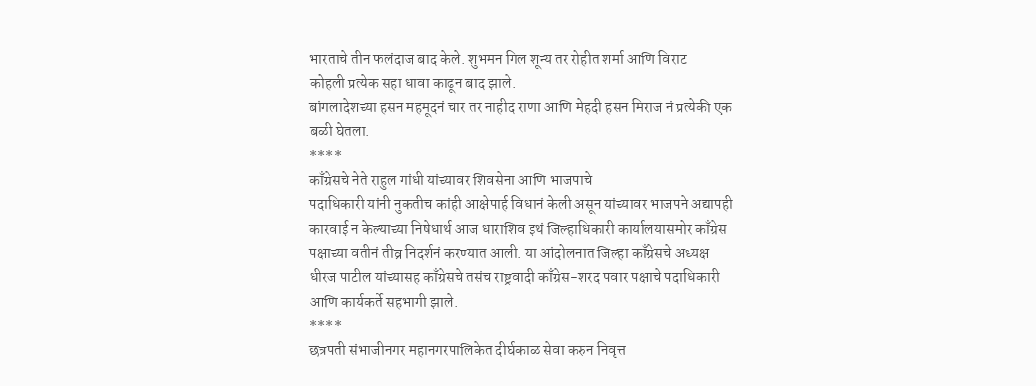भारताचे तीन फलंदाज बाद केले. शुभमन गिल शून्य तर रोहीत शर्मा आणि विराट
कोहली प्रत्येक सहा धावा काढून बाद झाले.
बांगलादेशच्या हसन महमूदनं चार तर नाहीद राणा आणि मेहदी हसन मिराज नं प्रत्येकी एक
बळी घेतला.
****
काँग्रेसचे नेते राहुल गांधी यांच्यावर शिवसेना आणि भाजपाचे
पदाधिकारी यांनी नुकतीच कांही आक्षेपार्ह विधानं केली असून यांच्यावर भाजपने अद्यापही
कारवाई न केल्याच्या निषेधार्थ आज धाराशिव इथं जिल्हाधिकारी कार्यालयासमोर काँग्रेस
पक्षाच्या वतीनं तीव्र निदर्शनं करण्यात आली. या आंदोलनात जिल्हा काँग्रेसचे अध्यक्ष
धीरज पाटील यांच्यासह काँग्रेसचे तसंच राष्ट्रवादी काँग्रेस-शरद पवार पक्षाचे पदाधिकारी
आणि कार्यकर्ते सहभागी झाले.
****
छत्रपती संभाजीनगर महानगरपालिकेत दीर्घकाळ सेवा करुन निवृत्त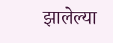झालेल्या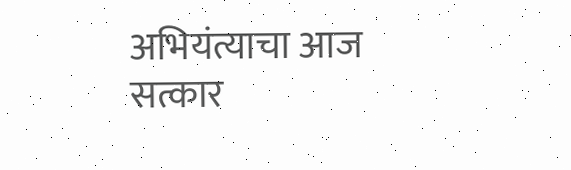अभियंत्याचा आज सत्कार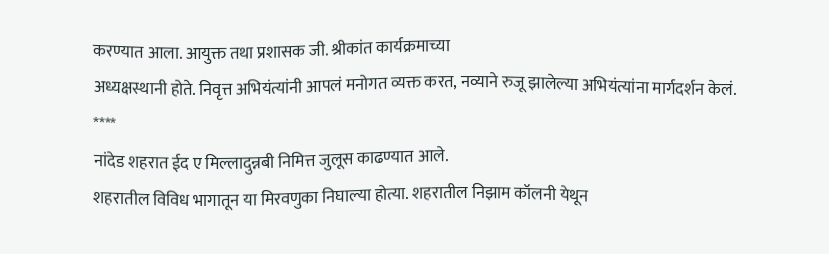करण्यात आला. आयुक्त तथा प्रशासक जी. श्रीकांत कार्यक्रमाच्या
अध्यक्षस्थानी होते. निवृत्त अभियंत्यांनी आपलं मनोगत व्यक्त करत, नव्याने रुजू झालेल्या अभियंत्यांना मार्गदर्शन केलं.
****
नांदेड शहरात ईद ए मिल्लादुन्नबी निमित्त जुलूस काढण्यात आले.
शहरातील विविध भागातून या मिरवणुका निघाल्या होत्या. शहरातील निझाम कॉलनी येथून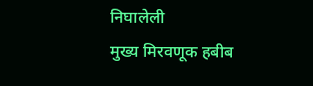निघालेली
मुख्य मिरवणूक हबीब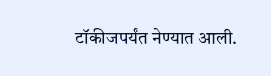टॉकीजपर्यंत नेण्यात आली.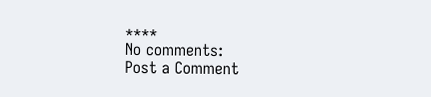****
No comments:
Post a Comment